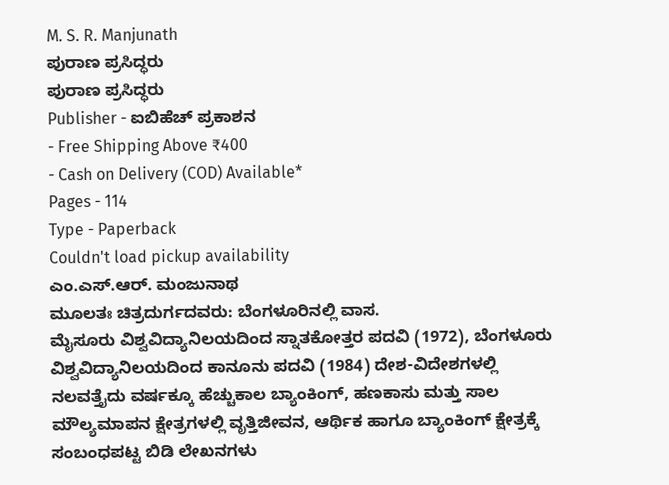M. S. R. Manjunath
ಪುರಾಣ ಪ್ರಸಿದ್ಧರು
ಪುರಾಣ ಪ್ರಸಿದ್ಧರು
Publisher - ಐಬಿಹೆಚ್ ಪ್ರಕಾಶನ
- Free Shipping Above ₹400
- Cash on Delivery (COD) Available*
Pages - 114
Type - Paperback
Couldn't load pickup availability
ಎಂ.ಎಸ್.ಆರ್. ಮಂಜುನಾಥ
ಮೂಲತಃ ಚಿತ್ರದುರ್ಗದವರು: ಬೆಂಗಳೂರಿನಲ್ಲಿ ವಾಸ.
ಮೈಸೂರು ವಿಶ್ವವಿದ್ಯಾನಿಲಯದಿಂದ ಸ್ನಾತಕೋತ್ತರ ಪದವಿ (1972), ಬೆಂಗಳೂರು ವಿಶ್ವವಿದ್ಯಾನಿಲಯದಿಂದ ಕಾನೂನು ಪದವಿ (1984) ದೇಶ-ವಿದೇಶಗಳಲ್ಲಿ ನಲವತ್ತೈದು ವರ್ಷಕ್ಕೂ ಹೆಚ್ಚುಕಾಲ ಬ್ಯಾಂಕಿಂಗ್, ಹಣಕಾಸು ಮತ್ತು ಸಾಲ ಮೌಲ್ಯಮಾಪನ ಕ್ಷೇತ್ರಗಳಲ್ಲಿ ವೃತ್ತಿಜೀವನ, ಆರ್ಥಿಕ ಹಾಗೂ ಬ್ಯಾಂಕಿಂಗ್ ಕ್ಷೇತ್ರಕ್ಕೆ ಸಂಬಂಧಪಟ್ಟ ಬಿಡಿ ಲೇಖನಗಳು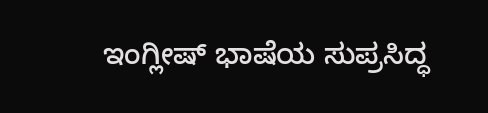ಇಂಗ್ಲೀಷ್ ಭಾಷೆಯ ಸುಪ್ರಸಿದ್ಧ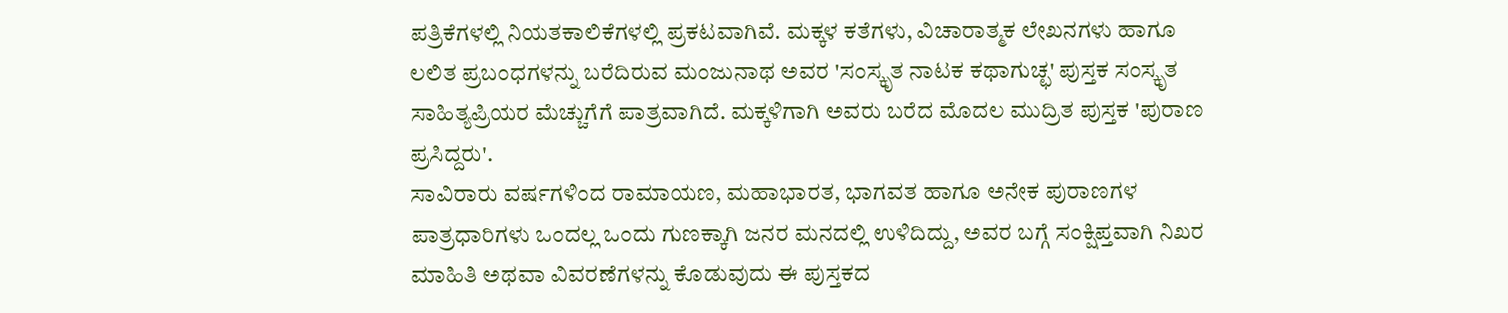ಪತ್ರಿಕೆಗಳಲ್ಲಿ ನಿಯತಕಾಲಿಕೆಗಳಲ್ಲಿ ಪ್ರಕಟವಾಗಿವೆ. ಮಕ್ಕಳ ಕತೆಗಳು, ವಿಚಾರಾತ್ಮಕ ಲೇಖನಗಳು ಹಾಗೂ ಲಲಿತ ಪ್ರಬಂಧಗಳನ್ನು ಬರೆದಿರುವ ಮಂಜುನಾಥ ಅವರ 'ಸಂಸ್ಕೃತ ನಾಟಕ ಕಥಾಗುಚ್ಛ' ಪುಸ್ತಕ ಸಂಸ್ಕೃತ ಸಾಹಿತ್ಯಪ್ರಿಯರ ಮೆಚ್ಚುಗೆಗೆ ಪಾತ್ರವಾಗಿದೆ. ಮಕ್ಕಳಿಗಾಗಿ ಅವರು ಬರೆದ ಮೊದಲ ಮುದ್ರಿತ ಪುಸ್ತಕ 'ಪುರಾಣ ಪ್ರಸಿದ್ದರು'.
ಸಾವಿರಾರು ವರ್ಷಗಳಿಂದ ರಾಮಾಯಣ, ಮಹಾಭಾರತ, ಭಾಗವತ ಹಾಗೂ ಅನೇಕ ಪುರಾಣಗಳ ಪಾತ್ರಧಾರಿಗಳು ಒಂದಲ್ಲ ಒಂದು ಗುಣಕ್ಕಾಗಿ ಜನರ ಮನದಲ್ಲಿ ಉಳಿದಿದ್ದು, ಅವರ ಬಗ್ಗೆ ಸಂಕ್ಷಿಪ್ತವಾಗಿ ನಿಖರ ಮಾಹಿತಿ ಅಥವಾ ವಿವರಣೆಗಳನ್ನು ಕೊಡುವುದು ಈ ಪುಸ್ತಕದ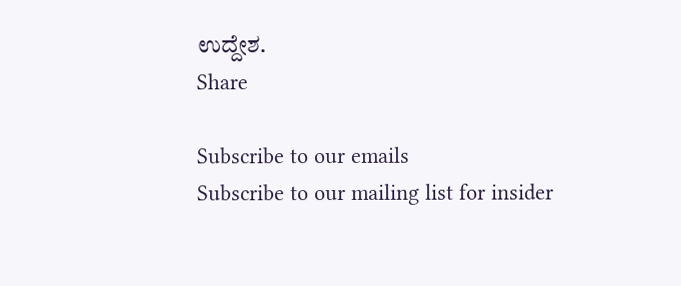ಉದ್ದೇಶ.
Share

Subscribe to our emails
Subscribe to our mailing list for insider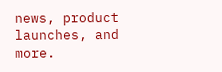news, product launches, and more.